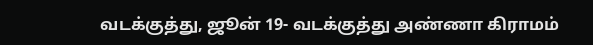வடக்குத்து, ஜூன் 19- வடக்குத்து அண்ணா கிராமம்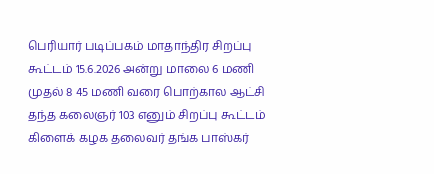பெரியார் படிப்பகம் மாதாந்திர சிறப்பு கூட்டம் 15.6.2026 அன்று மாலை 6 மணி முதல் 8 45 மணி வரை பொற்கால ஆட்சி தந்த கலைஞர் 103 எனும் சிறப்பு கூட்டம் கிளைக் கழக தலைவர் தங்க பாஸ்கர்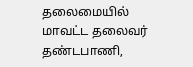தலைமையில் மாவட்ட தலைவர் தண்டபாணி,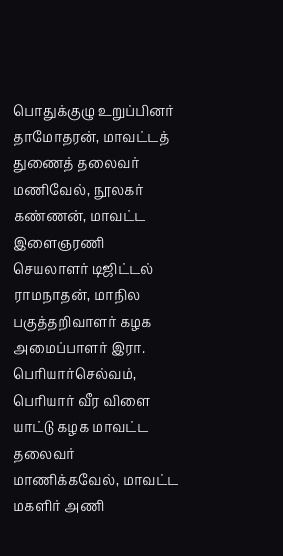பொதுக்குழு உறுப்பினர் தாமோதரன், மாவட்டத் துணைத் தலைவர் மணிவேல், நூலகர் கண்ணன், மாவட்ட இளைஞரணி செயலாளர் டிஜிட்டல் ராமநாதன், மாநில பகுத்தறிவாளர் கழக அமைப்பாளர் இரா. பெரியார்செல்வம், பெரியார் வீர விளை யாட்டு கழக மாவட்ட தலைவர் மாணிக்கவேல், மாவட்ட மகளிர் அணி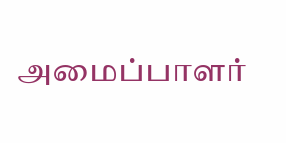அமைப்பாளர்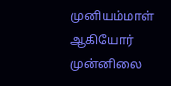முனியம்மாள் ஆகியோர் முன்னிலை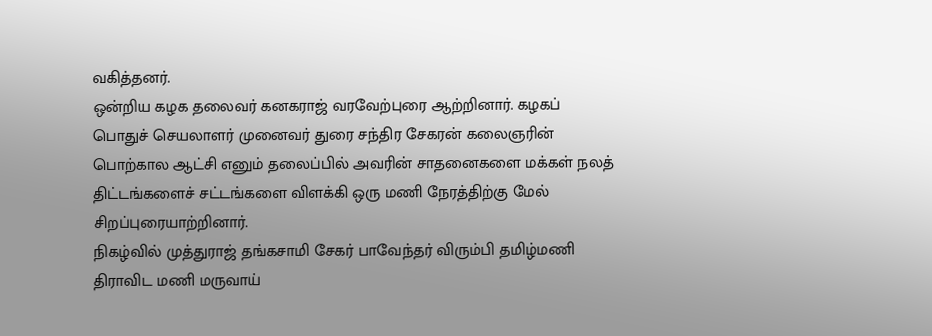வகித்தனர்.
ஒன்றிய கழக தலைவர் கனகராஜ் வரவேற்புரை ஆற்றினார். கழகப் பொதுச் செயலாளர் முனைவர் துரை சந்திர சேகரன் கலைஞரின் பொற்கால ஆட்சி எனும் தலைப்பில் அவரின் சாதனைகளை மக்கள் நலத் திட்டங்களைச் சட்டங்களை விளக்கி ஒரு மணி நேரத்திற்கு மேல் சிறப்புரையாற்றினார்.
நிகழ்வில் முத்துராஜ் தங்கசாமி சேகர் பாவேந்தர் விரும்பி தமிழ்மணி திராவிட மணி மருவாய்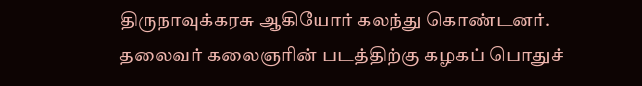திருநாவுக்கரசு ஆகியோர் கலந்து கொண்டனர்.
தலைவர் கலைஞரின் படத்திற்கு கழகப் பொதுச்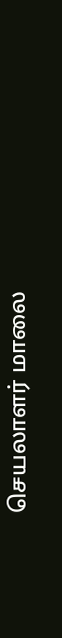செயலாளர் மாலை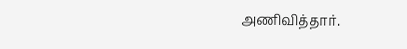அணிவித்தார்.